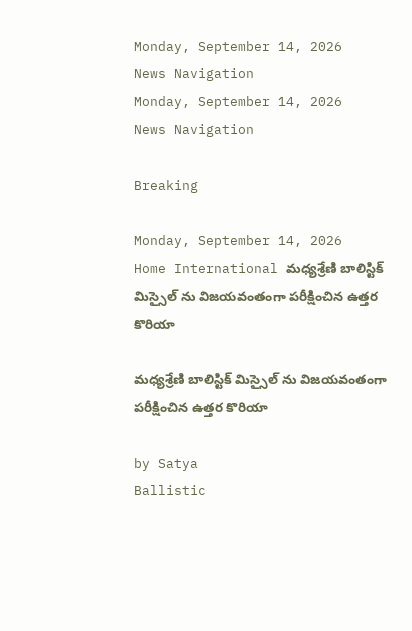Monday, September 14, 2026
News Navigation
Monday, September 14, 2026
News Navigation

Breaking

Monday, September 14, 2026
Home International మధ్యశ్రేణి బాలిస్టిక్ మిస్సైల్ ను విజయవంతంగా పరీక్షించిన ఉత్తర కొరియా

మధ్యశ్రేణి బాలిస్టిక్ మిస్సైల్ ను విజయవంతంగా పరీక్షించిన ఉత్తర కొరియా

by Satya
Ballistic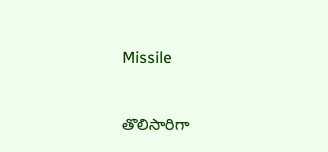Missile


తొలిసారిగా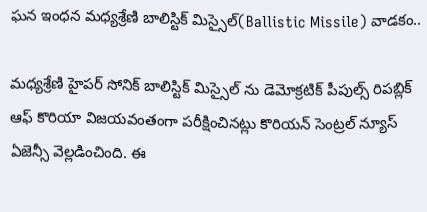ఘన ఇంధన మధ్యశ్రేణి బాలిస్టిక్ మిస్సైల్(Ballistic Missile) వాడకం..

మధ్యశ్రేణి హైపర్ సోనిక్ బాలిస్టిక్ మిస్సైల్ ను డెమోక్రటిక్ పీపుల్స్ రిపబ్లిక్ ఆఫ్ కొరియా విజయవంతంగా పరీక్షించినట్లు కొరియన్ సెంట్రల్ న్యూస్ ఏజెన్సీ వెల్లడించింది. ఈ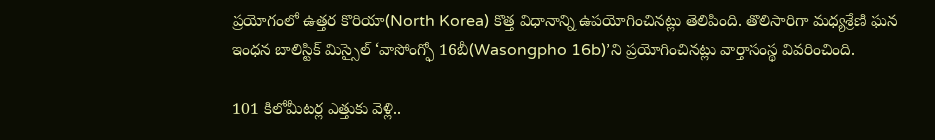ప్రయోగంలో ఉత్తర కొరియా(North Korea) కొత్త విధానాన్ని ఉపయోగించినట్లు తెలిపింది. తొలిసారిగా మధ్యశ్రేణి ఘన ఇంధన బాలిస్టిక్ మిస్సైల్ ‘వాసోంగ్ఫో 16బీ(Wasongpho 16b)’ని ప్రయోగించినట్లు వార్తాసంస్థ వివరించింది.

101 కిలోమీటర్ల ఎత్తుకు వెళ్లి..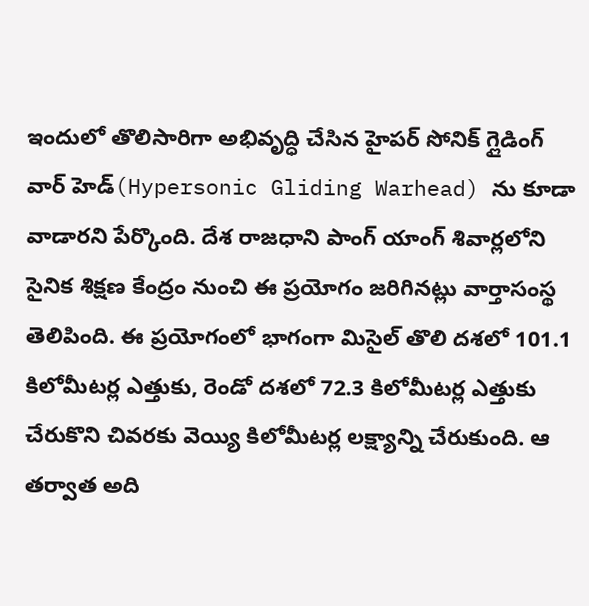ఇందులో తొలిసారిగా అభివృద్ధి చేసిన హైపర్ సోనిక్ గ్లైడింగ్ వార్ హెడ్(Hypersonic Gliding Warhead) ను కూడా వాడారని పేర్కొంది. దేశ రాజధాని పాంగ్ యాంగ్ శివార్లలోని సైనిక శిక్షణ కేంద్రం నుంచి ఈ ప్రయోగం జరిగినట్లు వార్తాసంస్థ తెలిపింది. ఈ ప్రయోగంలో భాగంగా మిసైల్ తొలి దశలో 101.1 కిలోమీటర్ల ఎత్తుకు, రెండో దశలో 72.3 కిలోమీటర్ల ఎత్తుకు చేరుకొని చివరకు వెయ్యి కిలోమీటర్ల లక్ష్యాన్ని చేరుకుంది. ఆ తర్వాత అది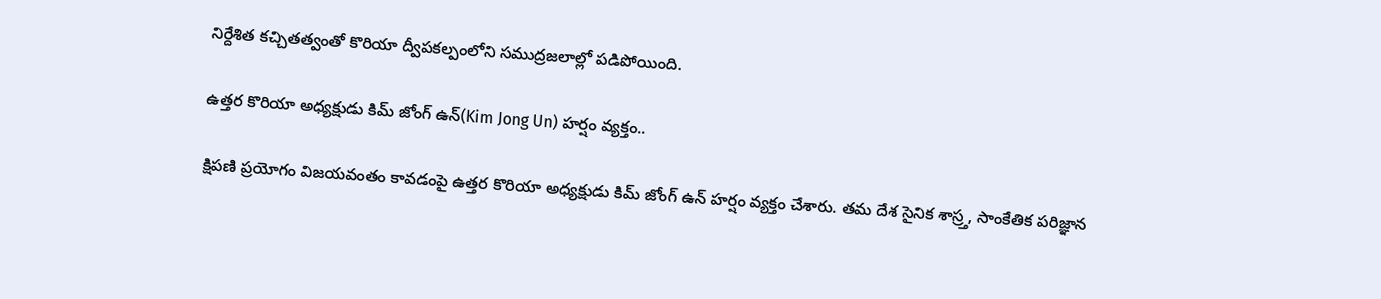నిర్దేశిత కచ్చితత్వంతో కొరియా ద్వీపకల్పంలోని సముద్రజలాల్లో పడిపోయింది.

ఉత్తర కొరియా అధ్యక్షుడు కిమ్ జోంగ్ ఉన్(Kim Jong Un) హర్షం వ్యక్తం..

క్షిపణి ప్రయోగం విజయవంతం కావడంపై ఉత్తర కొరియా అధ్యక్షుడు కిమ్ జోంగ్ ఉన్ హర్షం వ్యక్తం చేశారు. తమ దేశ సైనిక శాస్ర్త, సాంకేతిక పరిజ్ఞాన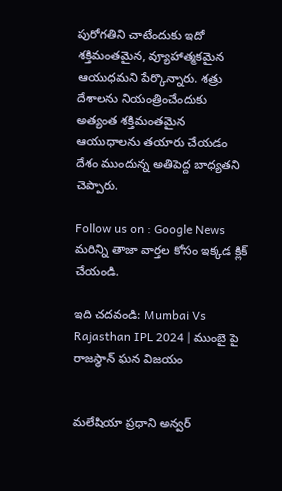పురోగతిని చాటేందుకు ఇదో శక్తిమంతమైన, వ్యూహాత్మకమైన ఆయుధమని పేర్కొన్నారు. శత్రు దేశాలను నియంత్రించేందుకు అత్యంత శక్తిమంతమైన ఆయుధాలను తయారు చేయడం దేశం ముందున్న అతిపెద్ద బాధ్యతని చెప్పారు.

Follow us on : Google News మరిన్ని తాజా వార్తల కోసం ఇక్కడ క్లిక్ చేయండి.

ఇది చదవండి: Mumbai Vs Rajasthan IPL 2024 | ముంబై పై రాజస్థాన్ ఘన విజయం


మలేషియా ప్రధాని అన్వర్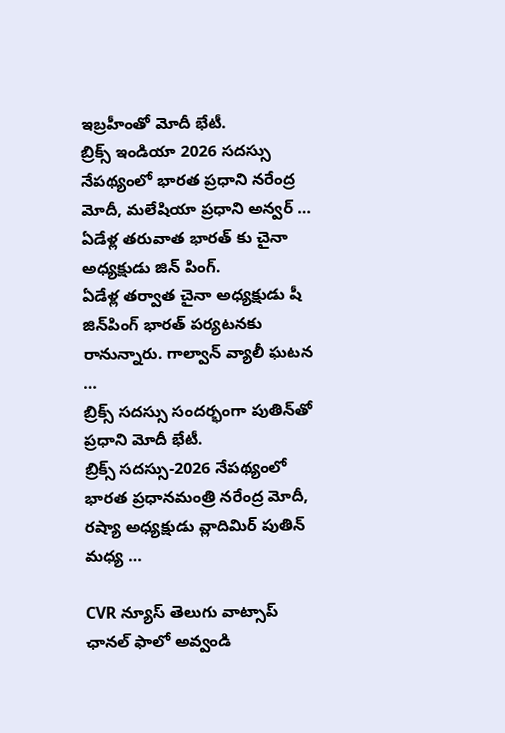ఇబ్రహీంతో మోదీ భేటీ.
బ్రిక్స్ ఇండియా 2026 సదస్సు నేపథ్యంలో భారత ప్రధాని నరేంద్ర మోదీ, మలేషియా ప్రధాని అన్వర్ …
ఏడేళ్ల తరువాత భారత్ కు చైనా అధ్యక్షుడు జిన్ పింగ్.
ఏడేళ్ల తర్వాత చైనా అధ్యక్షుడు షీ జిన్‌పింగ్ భారత్‌ పర్యటనకు రానున్నారు. గాల్వాన్ వ్యాలీ ఘటన …
బ్రిక్స్ సదస్సు సందర్భంగా పుతిన్‌తో ప్రధాని మోదీ భేటీ.
బ్రిక్స్ సదస్సు-2026 నేపథ్యంలో భారత ప్రధానమంత్రి నరేంద్ర మోదీ, రష్యా అధ్యక్షుడు వ్లాదిమిర్ పుతిన్ మధ్య …

CVR న్యూస్ తెలుగు వాట్సాప్ ఛానల్ ఫాలో అవ్వండి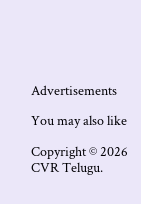Advertisements

You may also like

Copyright © 2026 CVR Telugu.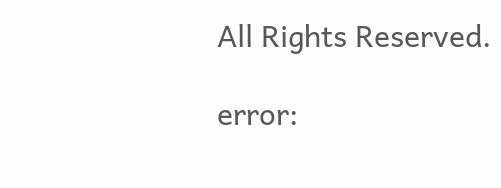All Rights Reserved.

error: